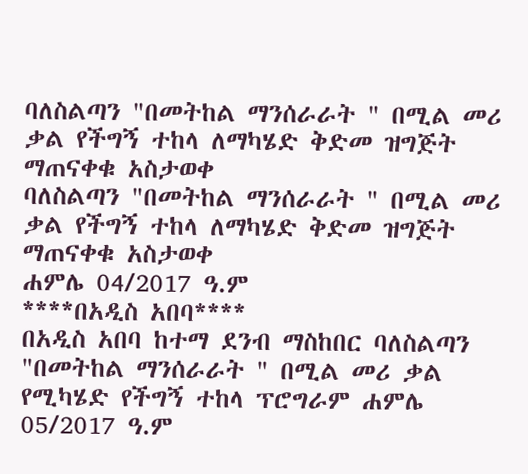ባለስልጣን "በመትከል ማንሰራራት " በሚል መሪ ቃል የችግኝ ተከላ ለማካሄድ ቅድመ ዝግጅት ማጠናቀቁ አስታወቀ
ባለስልጣን "በመትከል ማንሰራራት " በሚል መሪ ቃል የችግኝ ተከላ ለማካሄድ ቅድመ ዝግጅት ማጠናቀቁ አስታወቀ
ሐምሌ 04/2017 ዓ.ም
****በአዲስ አበባ****
በአዲስ አበባ ከተማ ደንብ ማስከበር ባለስልጣን "በመትከል ማንሰራራት " በሚል መሪ ቃል የሚካሄድ የችግኝ ተከላ ፕሮግራም ሐምሌ 05/2017 ዓ.ም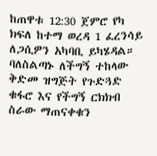ከጠዋቱ 12:30 ጀምሮ የካ ክፍለ ከተማ ወረዳ 1 ፈረንሳይ ለጋሲዎን አካባቢ ይካሄዳል።
ባለስልጣኑ ለችግኝ ተከላው ቅድመ ዝግጅት የጉድጓድ ቁፋሮ እና የችግኝ ርክክብ ስራው ማጠናቀቁን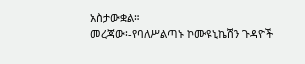አስታውቋል።
መረጃው፡-የባለሥልጣኑ ኮሙዩኒኬሽን ጉዳዮች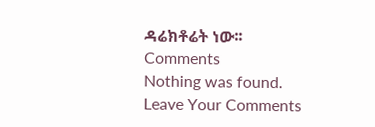ዳሬክቶሬት ነው፡፡
Comments
Nothing was found.
Leave Your Comments